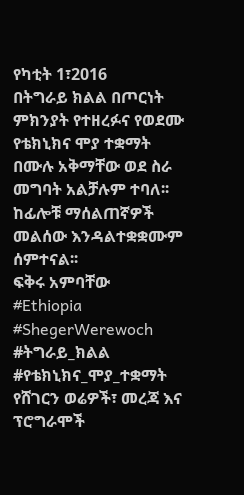የካቲት 1፣2016
በትግራይ ክልል በጦርነት ምክንያት የተዘረፉና የወደሙ የቴክኒክና ሞያ ተቋማት በሙሉ አቅማቸው ወደ ስራ መግባት አልቻሉም ተባለ፡፡
ከፊሎቹ ማሰልጠኛዎች መልሰው እንዳልተቋቋሙም ሰምተናል፡፡
ፍቅሩ አምባቸው
#Ethiopia #ShegerWerewoch #ትግራይ_ክልል #የቴክኒክና_ሞያ_ተቋማት
የሸገርን ወሬዎች፣ መረጃ እና ፕሮግራሞች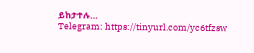ይከታተሉ…
Telegram: https://tinyurl.com/yc6tfzsw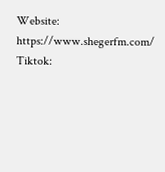Website: https://www.shegerfm.com/
Tiktok: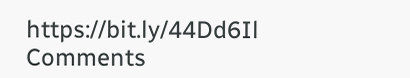https://bit.ly/44Dd6Il
Comments